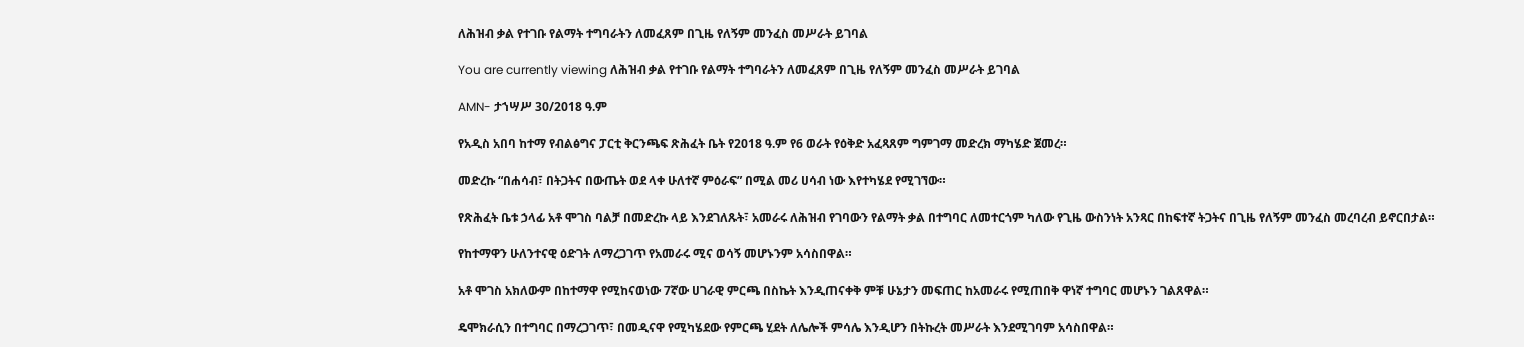ለሕዝብ ቃል የተገቡ የልማት ተግባራትን ለመፈጸም በጊዜ የለኝም መንፈስ መሥራት ይገባል

You are currently viewing ለሕዝብ ቃል የተገቡ የልማት ተግባራትን ለመፈጸም በጊዜ የለኝም መንፈስ መሥራት ይገባል

AMN- ታኀሣሥ 30/2018 ዓ.ም

የአዲስ አበባ ከተማ የብልፅግና ፓርቲ ቅርንጫፍ ጽሕፈት ቤት የ2018 ዓ.ም የ6 ወራት የዕቅድ አፈጻጸም ግምገማ መድረክ ማካሄድ ጀመረ።

መድረኩ “በሐሳብ፣ በትጋትና በውጤት ወደ ላቀ ሁለተኛ ምዕራፍ” በሚል መሪ ሀሳብ ነው እየተካሄደ የሚገኘው።

የጽሕፈት ቤቱ ኃላፊ አቶ ሞገስ ባልቻ በመድረኩ ላይ እንደገለጹት፣ አመራሩ ለሕዝብ የገባውን የልማት ቃል በተግባር ለመተርጎም ካለው የጊዜ ውስንነት አንጻር በከፍተኛ ትጋትና በጊዜ የለኝም መንፈስ መረባረብ ይኖርበታል።

የከተማዋን ሁለንተናዊ ዕድገት ለማረጋገጥ የአመራሩ ሚና ወሳኝ መሆኑንም አሳስበዋል።

አቶ ሞገስ አክለውም በከተማዋ የሚከናወነው 7ኛው ሀገራዊ ምርጫ በስኬት እንዲጠናቀቅ ምቹ ሁኔታን መፍጠር ከአመራሩ የሚጠበቅ ዋነኛ ተግባር መሆኑን ገልጸዋል።

ዴሞክራሲን በተግባር በማረጋገጥ፣ በመዲናዋ የሚካሄደው የምርጫ ሂደት ለሌሎች ምሳሌ እንዲሆን በትኩረት መሥራት እንደሚገባም አሳስበዋል።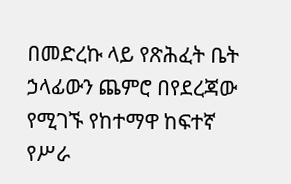በመድረኩ ላይ የጽሕፈት ቤት ኃላፊውን ጨምሮ በየደረጃው የሚገኙ የከተማዋ ከፍተኛ የሥራ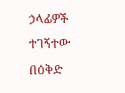ኃላፊዎች ተገኝተው በዕቅድ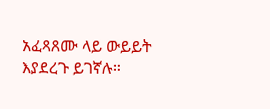አፈጻጸሙ ላይ ውይይት እያደረጉ ይገኛሉ።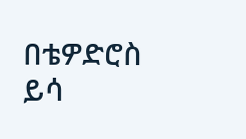በቴዎድሮስ ይሳ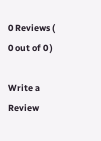0 Reviews ( 0 out of 0 )

Write a Review